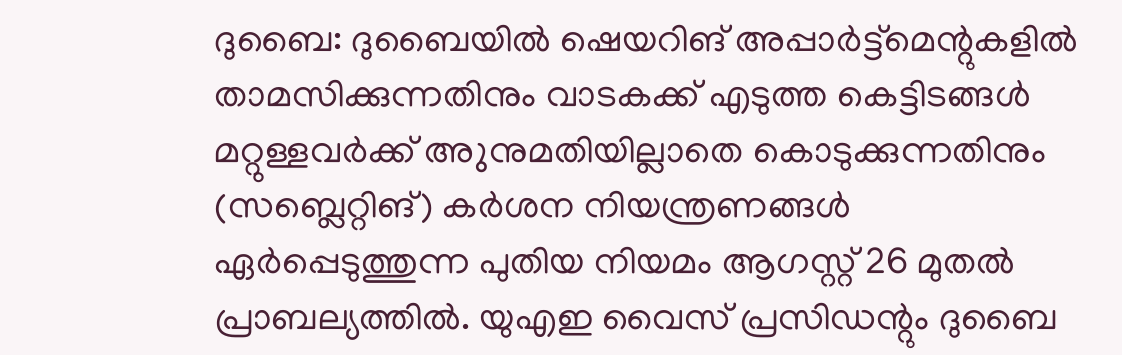ദുബൈ: ദുബൈയിൽ ഷെയറിങ് അപ്പാർട്ട്മെന്റുകളിൽ താമസിക്കുന്നതിനും വാടകക്ക് എടുത്ത കെട്ടിടങ്ങൾ മറ്റുള്ളവർക്ക് അുനുമതിയില്ലാതെ കൊടുക്കുന്നതിനും (സബ്ലെറ്റിങ്) കർശന നിയന്ത്രണങ്ങൾ ഏർപ്പെടുത്തുന്ന പുതിയ നിയമം ആഗസ്റ്റ് 26 മുതൽ പ്രാബല്യത്തിൽ. യുഎഇ വൈസ് പ്രസിഡന്റും ദുബൈ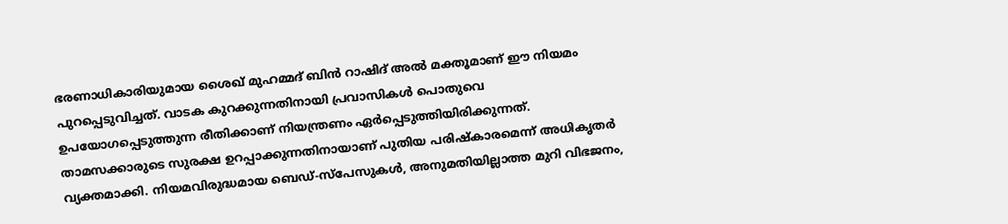ഭരണാധികാരിയുമായ ശൈഖ് മുഹമ്മദ് ബിൻ റാഷിദ് അൽ മക്തൂമാണ് ഈ നിയമം പുറപ്പെടുവിച്ചത്. വാടക കുറക്കുന്നതിനായി പ്രവാസികൾ പൊതുവെ ഉപയോഗപ്പെടുത്തുന്ന രീതിക്കാണ് നിയന്ത്രണം ഏർപ്പെടുത്തിയിരിക്കുന്നത്. താമസക്കാരുടെ സുരക്ഷ ഉറപ്പാക്കുന്നതിനായാണ് പുതിയ പരിഷ്കാരമെന്ന് അധികൃതർ വ്യക്തമാക്കി. നിയമവിരുദ്ധമായ ബെഡ്-സ്പേസുകൾ, അനുമതിയില്ലാത്ത മുറി വിഭജനം,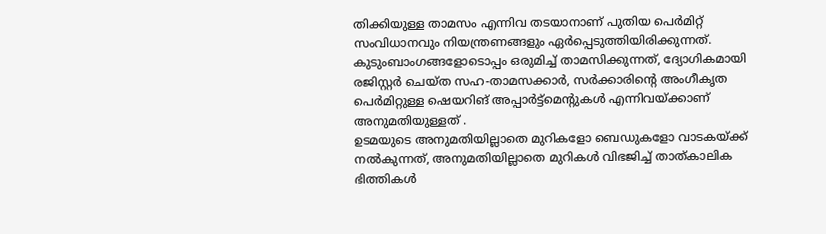തിക്കിയുള്ള താമസം എന്നിവ തടയാനാണ് പുതിയ പെർമിറ്റ് സംവിധാനവും നിയന്ത്രണങ്ങളും ഏർപ്പെടുത്തിയിരിക്കുന്നത്.
കുടുംബാംഗങ്ങളോടൊപ്പം ഒരുമിച്ച് താമസിക്കുന്നത്, ദ്യോഗികമായി രജിസ്റ്റർ ചെയ്ത സഹ-താമസക്കാർ, സർക്കാരിന്റെ അംഗീകൃത പെർമിറ്റുള്ള ഷെയറിങ് അപ്പാർട്ട്മെന്റുകൾ എന്നിവയ്ക്കാണ് അനുമതിയുള്ളത് .
ഉടമയുടെ അനുമതിയില്ലാതെ മുറികളോ ബെഡുകളോ വാടകയ്ക്ക് നൽകുന്നത്, അനുമതിയില്ലാതെ മുറികൾ വിഭജിച്ച് താത്കാലിക ഭിത്തികൾ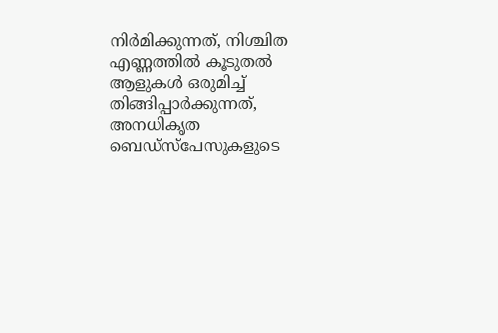നിർമിക്കുന്നത്, നിശ്ചിത എണ്ണത്തിൽ കൂടുതൽ ആളുകൾ ഒരുമിച്ച് തിങ്ങിപ്പാർക്കുന്നത്, അനധികൃത ബെഡ്സ്പേസുകളുടെ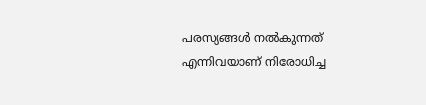പരസ്യങ്ങൾ നൽകുന്നത് എന്നിവയാണ് നിരോധിച്ച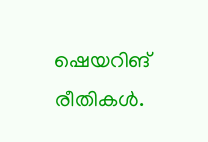ഷെയറിങ് രീതികൾ.